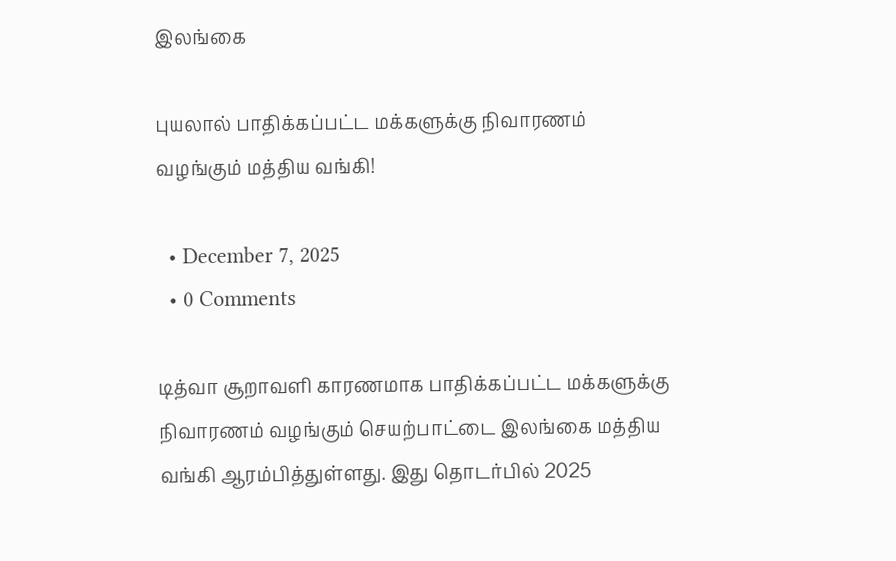இலங்கை

புயலால் பாதிக்கப்பட்ட மக்களுக்கு நிவாரணம் வழங்கும் மத்திய வங்கி!

  • December 7, 2025
  • 0 Comments

டித்வா சூறாவளி காரணமாக பாதிக்கப்பட்ட மக்களுக்கு நிவாரணம் வழங்கும் செயற்பாட்டை இலங்கை மத்திய வங்கி ஆரம்பித்துள்ளது. இது தொடர்பில் 2025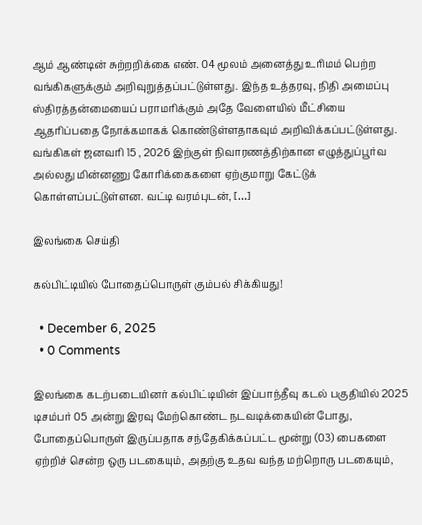ஆம் ஆண்டின் சுற்றறிக்கை எண். 04 மூலம் அனைத்து உரிமம் பெற்ற வங்கிகளுக்கும் அறிவுறுத்தப்பட்டுள்ளது. இந்த உத்தரவு, நிதி அமைப்பு ஸ்திரத்தன்மையைப் பராமரிக்கும் அதே வேளையில் மீட்சியை ஆதரிப்பதை நோக்கமாகக் கொண்டுள்ளதாகவும் அறிவிக்கப்பட்டுள்ளது. வங்கிகள் ஜனவரி 15 , 2026 இற்குள் நிவாரணத்திற்கான எழுத்துப்பூர்வ அல்லது மின்னணு கோரிக்கைகளை ஏற்குமாறு கேட்டுக் கொள்ளப்பட்டுள்ளன. வட்டி வரம்புடன், […]

இலங்கை செய்தி

கல்பிட்டியில் போதைப்பொருள் கும்பல் சிக்கியது!

  • December 6, 2025
  • 0 Comments

இலங்கை கடற்படையினர் கல்பிட்டியின் இப்பாந்தீவு கடல் பகுதியில் 2025 டிசம்பர் 05 அன்று இரவு மேற்கொண்ட நடவடிக்கையின் போது, போதைப்பொருள் இருப்பதாக சந்தேகிக்கப்பட்ட மூன்று (03) பைகளை ஏற்றிச் சென்ற ஒரு படகையும், அதற்கு உதவ வந்த மற்றொரு படகையும்,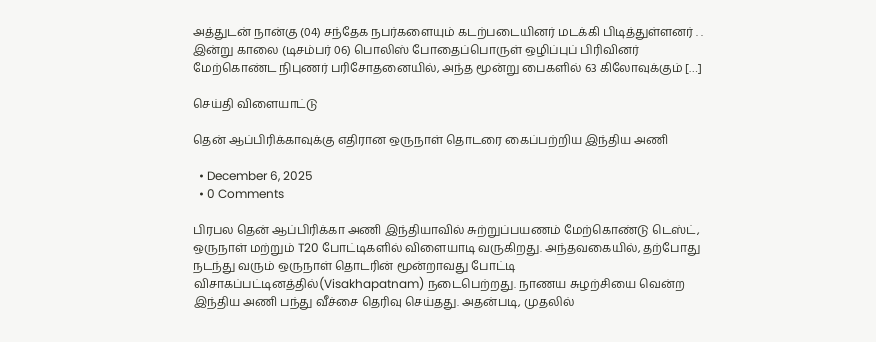அத்துடன் நான்கு (04) சந்தேக நபர்களையும் கடற்படையினர் மடக்கி பிடித்துள்ளனர் . . இன்று காலை (டிசம்பர் 06) பொலிஸ் போதைப்பொருள் ஒழிப்புப் பிரிவினர் மேற்கொண்ட நிபுணர் பரிசோதனையில், அந்த மூன்று பைகளில் 63 கிலோவுக்கும் […]

செய்தி விளையாட்டு

தென் ஆப்பிரிக்காவுக்கு எதிரான ஒருநாள் தொடரை கைப்பற்றிய இந்திய அணி

  • December 6, 2025
  • 0 Comments

பிரபல தென் ஆப்பிரிக்கா அணி இந்தியாவில் சுற்றுப்பயணம் மேற்கொண்டு டெஸ்ட், ஒருநாள் மற்றும் T20 போட்டிகளில் விளையாடி வருகிறது. அந்தவகையில், தற்போது நடந்து வரும் ஒருநாள் தொடரின் மூன்றாவது போட்டி விசாகப்பட்டினத்தில்(Visakhapatnam) நடைபெற்றது. நாணய சுழற்சியை வென்ற இந்திய அணி பந்து வீச்சை தெரிவு செய்தது. அதன்படி, முதலில்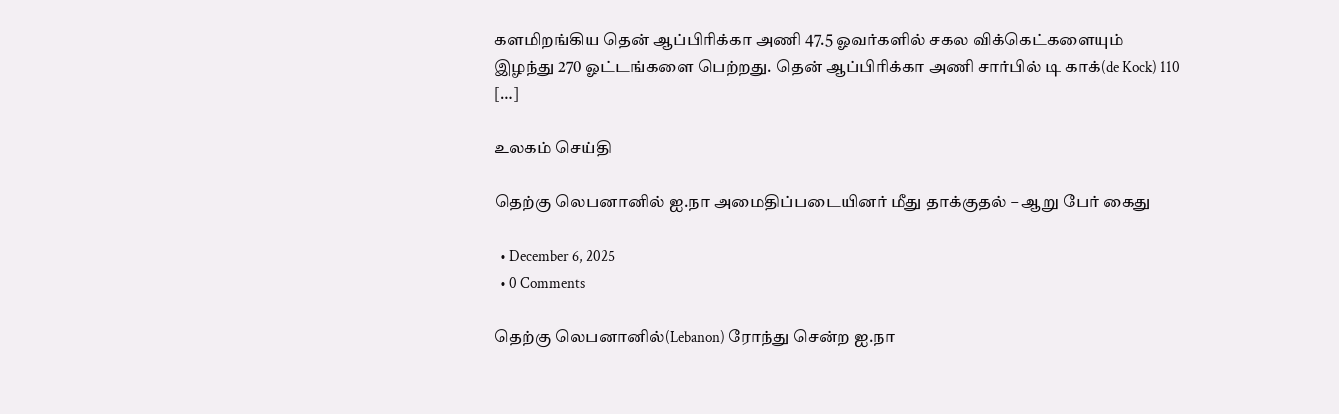களமிறங்கிய தென் ஆப்பிரிக்கா அணி 47.5 ஓவர்களில் சகல விக்கெட்களையும் இழந்து 270 ஓட்டங்களை பெற்றது. தென் ஆப்பிரிக்கா அணி சார்பில் டி காக்(de Kock) 110 […]

உலகம் செய்தி

தெற்கு லெபனானில் ஐ.நா அமைதிப்படையினர் மீது தாக்குதல் – ஆறு பேர் கைது

  • December 6, 2025
  • 0 Comments

தெற்கு லெபனானில்(Lebanon) ரோந்து சென்ற ஐ.நா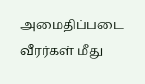அமைதிப்படை வீரர்கள் மீது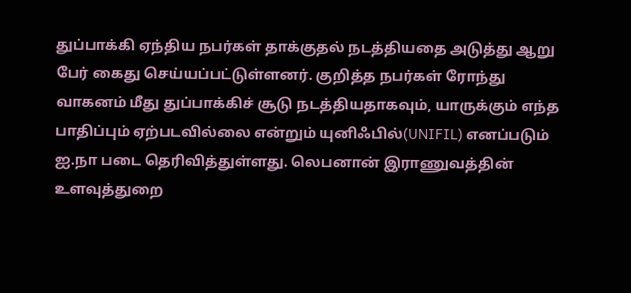துப்பாக்கி ஏந்திய நபர்கள் தாக்குதல் நடத்தியதை அடுத்து ஆறு பேர் கைது செய்யப்பட்டுள்ளனர். குறித்த நபர்கள் ரோந்து வாகனம் மீது துப்பாக்கிச் சூடு நடத்தியதாகவும், யாருக்கும் எந்த பாதிப்பும் ஏற்படவில்லை என்றும் யுனிஃபில்(UNIFIL) எனப்படும் ஐ.நா படை தெரிவித்துள்ளது. லெபனான் இராணுவத்தின் உளவுத்துறை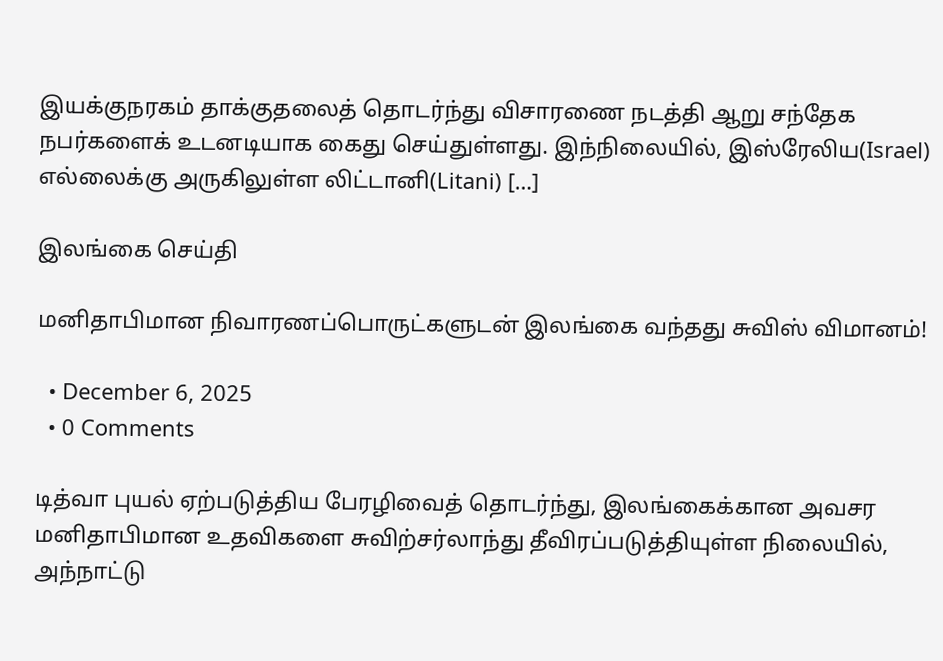இயக்குநரகம் தாக்குதலைத் தொடர்ந்து விசாரணை நடத்தி ஆறு சந்தேக நபர்களைக் உடனடியாக கைது செய்துள்ளது. இந்நிலையில், இஸ்ரேலிய(Israel) எல்லைக்கு அருகிலுள்ள லிட்டானி(Litani) […]

இலங்கை செய்தி

மனிதாபிமான நிவாரணப்பொருட்களுடன் இலங்கை வந்தது சுவிஸ் விமானம்!

  • December 6, 2025
  • 0 Comments

டித்வா புயல் ஏற்படுத்திய பேரழிவைத் தொடர்ந்து, இலங்கைக்கான அவசர மனிதாபிமான உதவிகளை சுவிற்சர்லாந்து தீவிரப்படுத்தியுள்ள நிலையில், அந்நாட்டு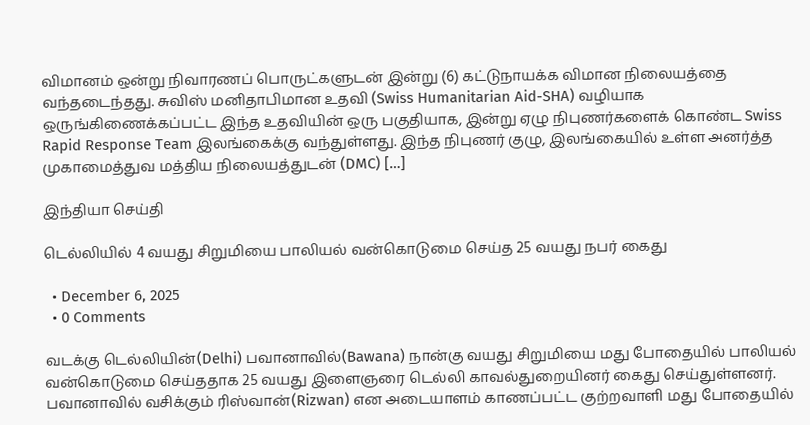விமானம் ஒன்று நிவாரணப் பொருட்களுடன் இன்று (6) கட்டுநாயக்க விமான நிலையத்தை வந்தடைந்தது. சுவிஸ் மனிதாபிமான உதவி (Swiss Humanitarian Aid-SHA) வழியாக ஒருங்கிணைக்கப்பட்ட இந்த உதவியின் ஒரு பகுதியாக, இன்று ஏழு நிபுணர்களைக் கொண்ட Swiss Rapid Response Team இலங்கைக்கு வந்துள்ளது. இந்த நிபுணர் குழு, இலங்கையில் உள்ள அனர்த்த முகாமைத்துவ மத்திய நிலையத்துடன் (DMC) […]

இந்தியா செய்தி

டெல்லியில் 4 வயது சிறுமியை பாலியல் வன்கொடுமை செய்த 25 வயது நபர் கைது

  • December 6, 2025
  • 0 Comments

வடக்கு டெல்லியின்(Delhi) பவானாவில்(Bawana) நான்கு வயது சிறுமியை மது போதையில் பாலியல் வன்கொடுமை செய்ததாக 25 வயது இளைஞரை டெல்லி காவல்துறையினர் கைது செய்துள்ளனர். பவானாவில் வசிக்கும் ரிஸ்வான்(Rizwan) என அடையாளம் காணப்பட்ட குற்றவாளி மது போதையில்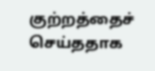குற்றத்தைச் செய்ததாக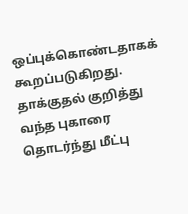ஒப்புக்கொண்டதாகக் கூறப்படுகிறது. தாக்குதல் குறித்து வந்த புகாரை தொடர்ந்து மீட்பு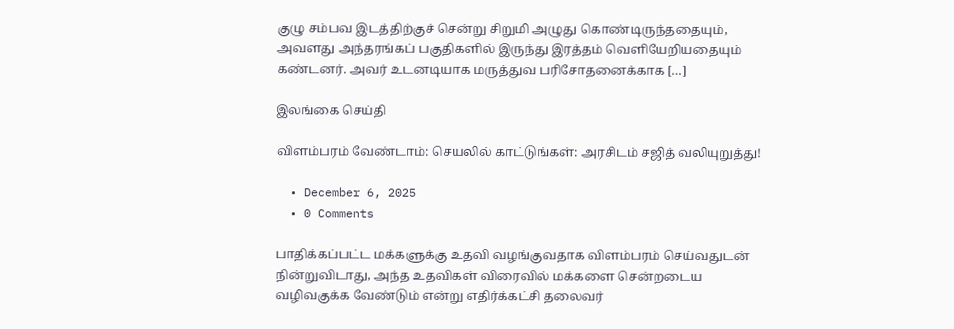குழு சம்பவ இடத்திற்குச் சென்று சிறுமி அழுது கொண்டிருந்ததையும், அவளது அந்தரங்கப் பகுதிகளில் இருந்து இரத்தம் வெளியேறியதையும் கண்டனர். அவர் உடனடியாக மருத்துவ பரிசோதனைக்காக […]

இலங்கை செய்தி

விளம்பரம் வேண்டாம்: செயலில் காட்டுங்கள்: அரசிடம் சஜித் வலியுறுத்து!

  • December 6, 2025
  • 0 Comments

பாதிக்கப்பட்ட மக்களுக்கு உதவி வழங்குவதாக விளம்பரம் செய்வதுடன் நின்றுவிடாது, அந்த உதவிகள் விரைவில் மக்களை சென்றடைய வழிவகுக்க வேண்டும் என்று எதிர்க்கட்சி தலைவர்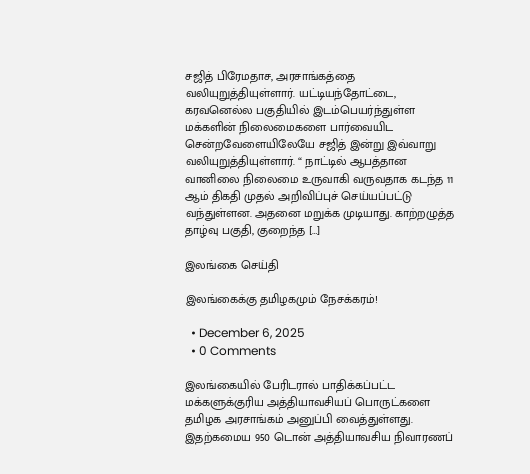சஜித் பிரேமதாச, அரசாங்கத்தை வலியுறுத்தியுள்ளார். யட்டியந்தோட்டை, கரவனெல்ல பகுதியில் இடம்பெயர்ந்துள்ள மக்களின் நிலைமைகளை பார்வையிட சென்றவேளையிலேயே சஜித் இன்று இவ்வாறு வலியுறுத்தியுள்ளார். “ நாட்டில் ஆபத்தான வானிலை நிலைமை உருவாகி வருவதாக கடந்த 11 ஆம் திகதி முதல் அறிவிப்புச் செய்யப்பட்டு வந்துள்ளன. அதனை மறுக்க முடியாது. காற்றழுத்த தாழ்வு பகுதி, குறைந்த […]

இலங்கை செய்தி

இலங்கைக்கு தமிழகமும் நேசக்கரம்!

  • December 6, 2025
  • 0 Comments

இலங்கையில் பேரிடரால் பாதிக்கப்பட்ட மக்களுக்குரிய அத்தியாவசியப் பொருட்களை தமிழக அரசாங்கம் அனுப்பி வைத்துள்ளது. இதற்கமைய 950 டொன் அத்தியாவசிய நிவாரணப்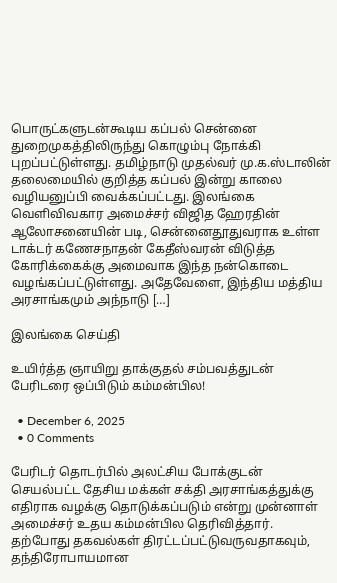பொருட்களுடன்கூடிய கப்பல் சென்னை துறைமுகத்திலிருந்து கொழும்பு நோக்கி புறப்பட்டுள்ளது. தமிழ்நாடு முதல்வர் மு.க.ஸ்டாலின் தலைமையில் குறித்த கப்பல் இன்று காலை வழியனுப்பி வைக்கப்பட்டது. இலங்கை வெளிவிவகார அமைச்சர் விஜித ஹேரதின் ஆலோசனையின் படி, சென்னைதூதுவராக உள்ள டாக்டர் கணேசநாதன் கேதீஸ்வரன் விடுத்த கோரிக்கைக்கு அமைவாக இந்த நன்கொடை வழங்கப்பட்டுள்ளது. அதேவேளை, இந்திய மத்திய அரசாங்கமும் அந்நாடு […]

இலங்கை செய்தி

உயிர்த்த ஞாயிறு தாக்குதல் சம்பவத்துடன் பேரிடரை ஒப்பிடும் கம்மன்பில!

  • December 6, 2025
  • 0 Comments

பேரிடர் தொடர்பில் அலட்சிய போக்குடன் செயல்பட்ட தேசிய மக்கள் சக்தி அரசாங்கத்துக்கு எதிராக வழக்கு தொடுக்கப்படும் என்று முன்னாள் அமைச்சர் உதய கம்மன்பில தெரிவித்தார். தற்போது தகவல்கள் திரட்டப்பட்டுவருவதாகவும், தந்திரோபாயமான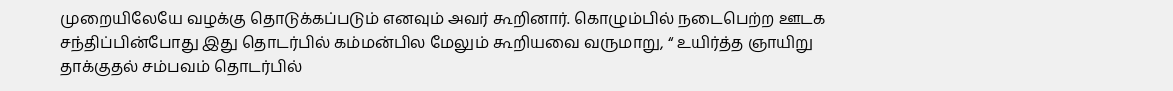முறையிலேயே வழக்கு தொடுக்கப்படும் எனவும் அவர் கூறினார். கொழும்பில் நடைபெற்ற ஊடக சந்திப்பின்போது இது தொடர்பில் கம்மன்பில மேலும் கூறியவை வருமாறு, “ உயிர்த்த ஞாயிறு தாக்குதல் சம்பவம் தொடர்பில்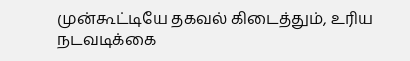முன்கூட்டியே தகவல் கிடைத்தும், உரிய நடவடிக்கை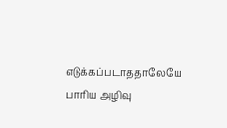எடுக்கப்படாததாலேயே பாரிய அழிவு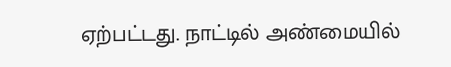ஏற்பட்டது. நாட்டில் அண்மையில்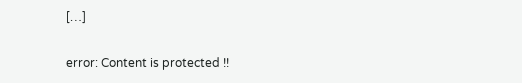[…]

error: Content is protected !!